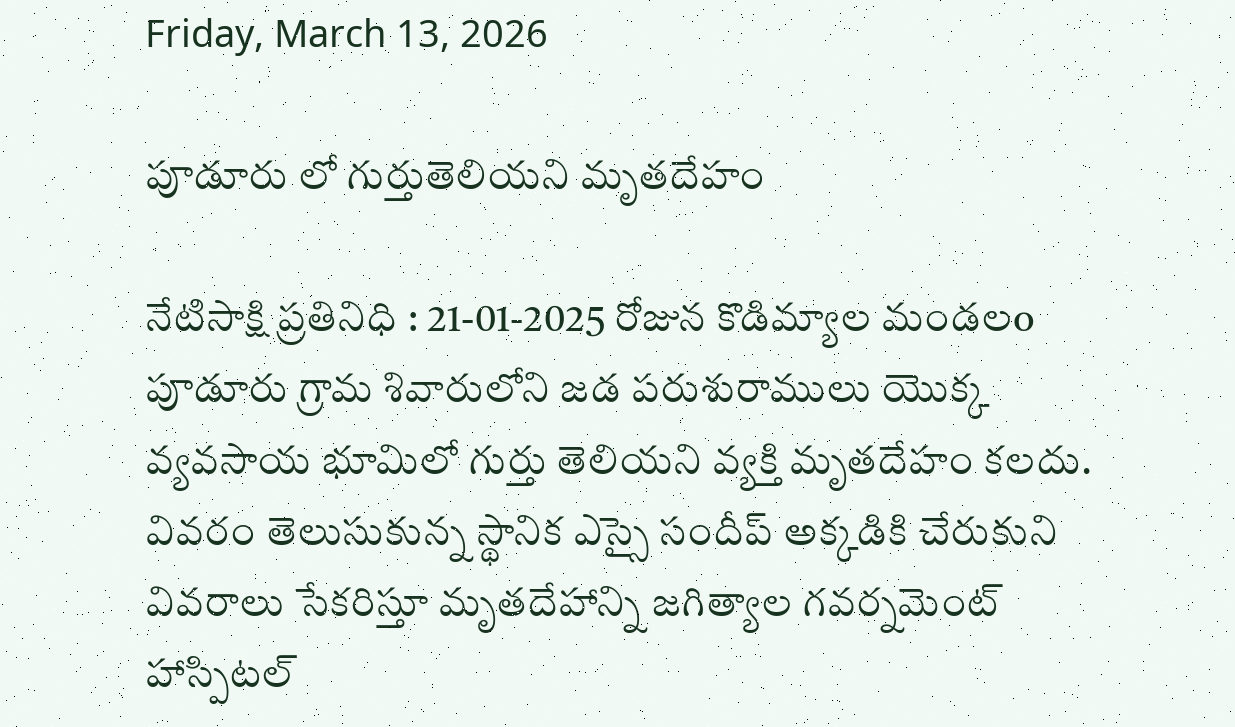Friday, March 13, 2026

పూడూరు లో గుర్తుతెలియని మృతదేహం

నేటిసాక్షి ప్రతినిధి : 21-01-2025 రోజున కొడిమ్యాల మండలo పూడూరు గ్రామ శివారులోని జడ పరుశురాములు యొక్క వ్యవసాయ భూమిలో గుర్తు తెలియని వ్యక్తి మృతదేహం కలదు. వివరం తెలుసుకున్న స్థానిక ఎస్సై సందీప్ అక్కడికి చేరుకుని వివరాలు సేకరిస్తూ మృతదేహాన్ని జగిత్యాల గవర్నమెంట్ హాస్పిటల్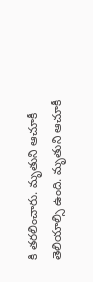కి తరలించారు. మృతుని ఆచూకీ తెలియాల్సి ఉంది. మృతుని ఆచూకీ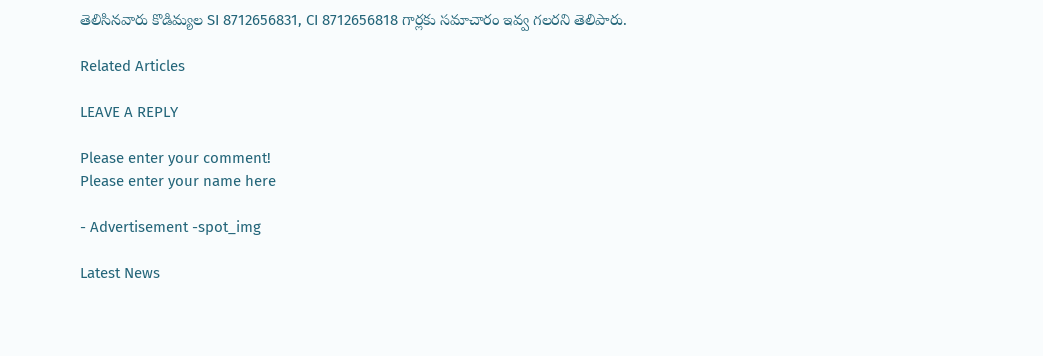తెలిసినవారు కొడిమ్యల SI 8712656831, CI 8712656818 గార్లకు సమాచారం ఇవ్వ గలరని తెలిపారు.

Related Articles

LEAVE A REPLY

Please enter your comment!
Please enter your name here

- Advertisement -spot_img

Latest News